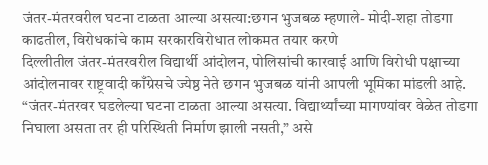जंतर-मंतरवरील घटना टाळता आल्या असत्या:छगन भुजबळ म्हणाले- मोदी-शहा तोडगा काढतील, विरोधकांचे काम सरकारविरोधात लोकमत तयार करणे
दिल्लीतील जंतर-मंतरवरील विद्यार्थी आंदोलन, पोलिसांची कारवाई आणि विरोधी पक्षाच्या आंदोलनावर राष्ट्रवादी काँग्रेसचे ज्येष्ठ नेते छगन भुजबळ यांनी आपली भूमिका मांडली आहे. “जंतर-मंतरवर घडलेल्या घटना टाळता आल्या असत्या. विद्यार्थ्यांच्या मागण्यांवर वेळेत तोडगा निघाला असता तर ही परिस्थिती निर्माण झाली नसती,” असे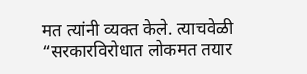मत त्यांनी व्यक्त केले. त्याचवेळी “सरकारविरोधात लोकमत तयार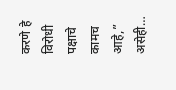करणे हे विरोधी पक्षाचे कामच आहे,” असेही…